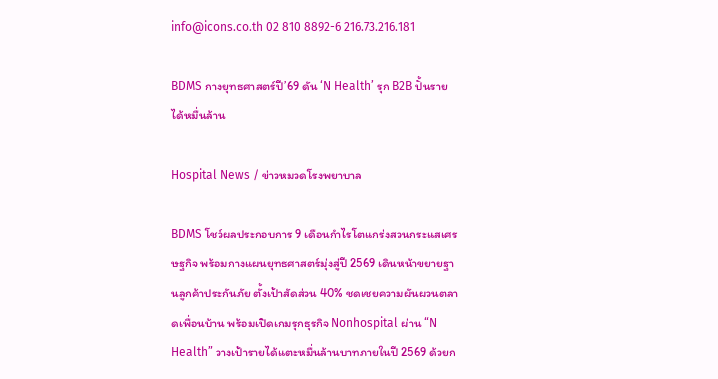info@icons.co.th 02 810 8892-6 216.73.216.181

BDMS กางยุทธศาสตร์ปี’69 ดัน ‘N Health’ รุก B2B ปั้นรายได้หมื่นล้าน

Hospital News / ข่าวหมวดโรงพยาบาล

BDMS โชว์ผลประกอบการ 9 เดือนกำไรโตแกร่งสวนกระแสเศรษฐกิจ พร้อมกางแผนยุทธศาสตร์มุ่งสู่ปี 2569 เดินหน้าขยายฐานลูกค้าประกันภัย ตั้งเป้าสัดส่วน 40% ชดเชยความผันผวนตลาดเพื่อนบ้าน พร้อมเปิดเกมรุกธุรกิจ Nonhospital ผ่าน “N Health” วางเป้ารายได้แตะหมื่นล้านบาทภายในปี 2569 ด้วยก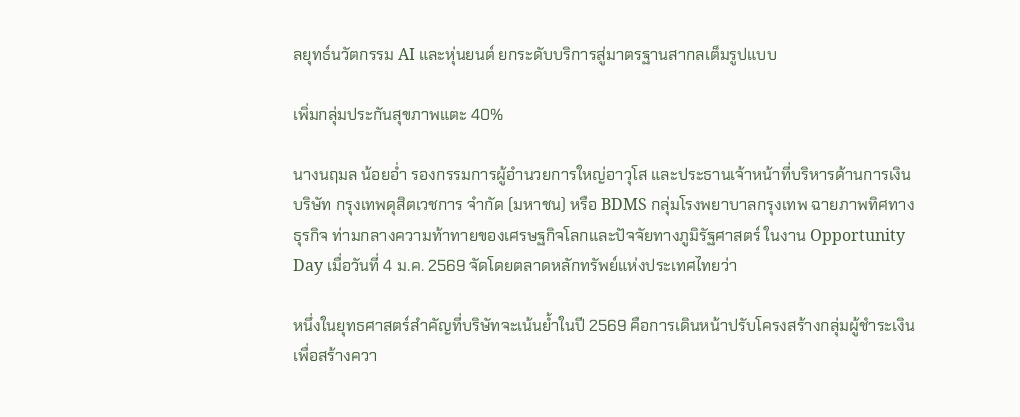ลยุทธ์นวัตกรรม AI และหุ่นยนต์ ยกระดับบริการสู่มาตรฐานสากลเต็มรูปแบบ

เพิ่มกลุ่มประกันสุขภาพแตะ 40%

นางนฤมล น้อยอ่ำ รองกรรมการผู้อำนวยการใหญ่อาวุโส และประธานเจ้าหน้าที่บริหารด้านการเงิน บริษัท กรุงเทพดุสิตเวชการ จำกัด (มหาชน) หรือ BDMS กลุ่มโรงพยาบาลกรุงเทพ ฉายภาพทิศทางธุรกิจ ท่ามกลางความท้าทายของเศรษฐกิจโลกและปัจจัยทางภูมิรัฐศาสตร์ ในงาน Opportunity Day เมื่อวันที่ 4 ม.ค. 2569 จัดโดยตลาดหลักทรัพย์แห่งประเทศไทยว่า

หนึ่งในยุทธศาสตร์สำคัญที่บริษัทจะเน้นย้ำในปี 2569 คือการเดินหน้าปรับโครงสร้างกลุ่มผู้ชำระเงิน เพื่อสร้างควา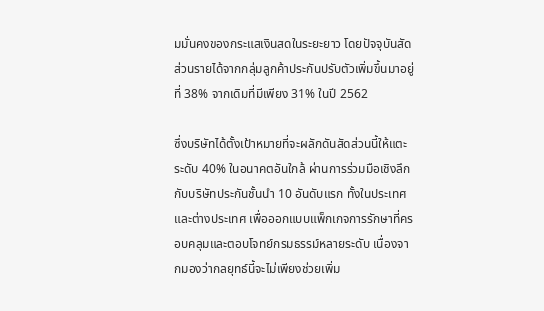มมั่นคงของกระแสเงินสดในระยะยาว โดยปัจจุบันสัดส่วนรายได้จากกลุ่มลูกค้าประกันปรับตัวเพิ่มขึ้นมาอยู่ที่ 38% จากเดิมที่มีเพียง 31% ในปี 2562

ซึ่งบริษัทได้ตั้งเป้าหมายที่จะผลักดันสัดส่วนนี้ให้แตะระดับ 40% ในอนาคตอันใกล้ ผ่านการร่วมมือเชิงลึกกับบริษัทประกันชั้นนำ 10 อันดับแรก ทั้งในประเทศและต่างประเทศ เพื่อออกแบบแพ็กเกจการรักษาที่ครอบคลุมและตอบโจทย์กรมธรรม์หลายระดับ เนื่องจากมองว่ากลยุทธ์นี้จะไม่เพียงช่วยเพิ่ม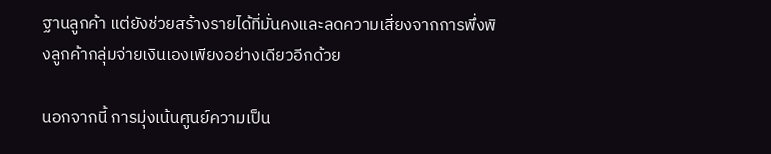ฐานลูกค้า แต่ยังช่วยสร้างรายได้ที่มั่นคงและลดความเสี่ยงจากการพึ่งพิงลูกค้ากลุ่มจ่ายเงินเองเพียงอย่างเดียวอีกด้วย

นอกจากนี้ การมุ่งเน้นศูนย์ความเป็น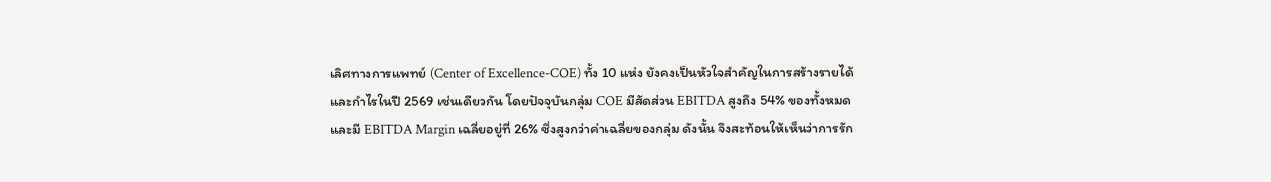เลิศทางการแพทย์ (Center of Excellence-COE) ทั้ง 10 แห่ง ยังคงเป็นหัวใจสำคัญในการสร้างรายได้และกำไรในปี 2569 เช่นเดียวกัน โดยปัจจุบันกลุ่ม COE มีสัดส่วน EBITDA สูงถึง 54% ของทั้งหมด และมี EBITDA Margin เฉลี่ยอยู่ที่ 26% ซึ่งสูงกว่าค่าเฉลี่ยของกลุ่ม ดังนั้น จึงสะท้อนให้เห็นว่าการรัก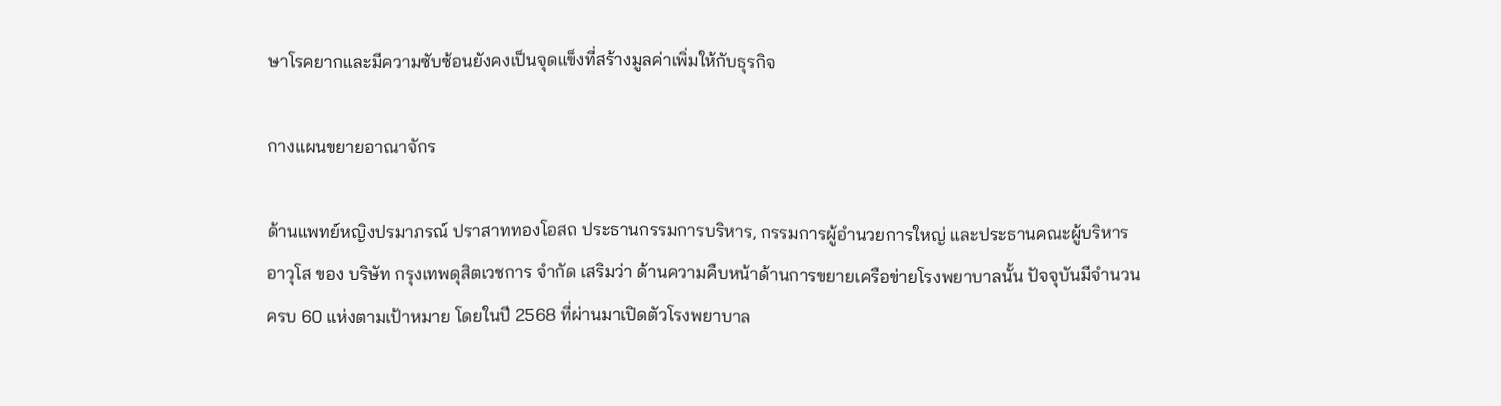ษาโรคยากและมีความซับซ้อนยังคงเป็นจุดแข็งที่สร้างมูลค่าเพิ่มให้กับธุรกิจ

กางแผนขยายอาณาจักร

ด้านแพทย์หญิงปรมาภรณ์ ปราสาททองโอสถ ประธานกรรมการบริหาร, กรรมการผู้อำนวยการใหญ่ และประธานคณะผู้บริหารอาวุโส ของ บริษัท กรุงเทพดุสิตเวชการ จำกัด เสริมว่า ด้านความคืบหน้าด้านการขยายเครือข่ายโรงพยาบาลนั้น ปัจจุบันมีจำนวนครบ 60 แห่งตามเป้าหมาย โดยในปี 2568 ที่ผ่านมาเปิดตัวโรงพยาบาล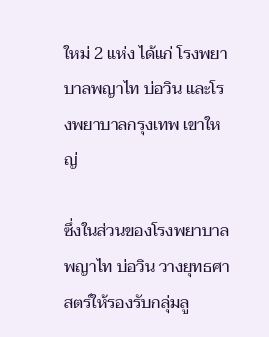ใหม่ 2 แห่ง ได้แก่ โรงพยาบาลพญาไท บ่อวิน และโรงพยาบาลกรุงเทพ เขาใหญ่

ซึ่งในส่วนของโรงพยาบาลพญาไท บ่อวิน วางยุทธศาสตร์ให้รองรับกลุ่มลู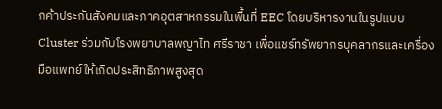กค้าประกันสังคมและภาคอุตสาหกรรมในพื้นที่ EEC โดยบริหารงานในรูปแบบ Cluster ร่วมกับโรงพยาบาลพญาไท ศรีราชา เพื่อแชร์ทรัพยากรบุคลากรและเครื่องมือแพทย์ให้เกิดประสิทธิภาพสูงสุด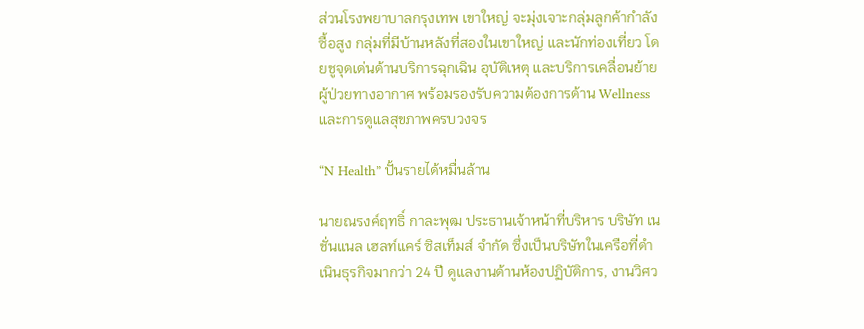ส่วนโรงพยาบาลกรุงเทพ เขาใหญ่ จะมุ่งเจาะกลุ่มลูกค้ากำลังซื้อสูง กลุ่มที่มีบ้านหลังที่สองในเขาใหญ่ และนักท่องเที่ยว โดยชูจุดเด่นด้านบริการฉุกเฉิน อุบัติเหตุ และบริการเคลื่อนย้ายผู้ป่วยทางอากาศ พร้อมรองรับความต้องการด้าน Wellness และการดูแลสุขภาพครบวงจร

“N Health” ปั้นรายได้หมื่นล้าน

นายณรงค์ฤทธิ์ กาละพุฒ ประธานเจ้าหน้าที่บริหาร บริษัท เนชั่นแนล เฮลท์แคร์ ซิสเท็มส์ จำกัด ซึ่งเป็นบริษัทในเครือที่ดำเนินธุรกิจมากว่า 24 ปี ดูแลงานด้านห้องปฏิบัติการ, งานวิศว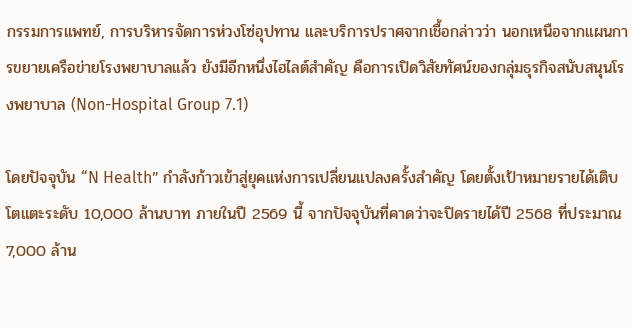กรรมการแพทย์, การบริหารจัดการห่วงโซ่อุปทาน และบริการปราศจากเชื้อกล่าวว่า นอกเหนือจากแผนการขยายเครือข่ายโรงพยาบาลแล้ว ยังมีอีกหนึ่งไฮไลต์สำคัญ คือการเปิดวิสัยทัศน์ของกลุ่มธุรกิจสนับสนุนโรงพยาบาล (Non-Hospital Group 7.1)

โดยปัจจุบัน “N Health” กำลังก้าวเข้าสู่ยุคแห่งการเปลี่ยนแปลงครั้งสำคัญ โดยตั้งเป้าหมายรายได้เติบโตแตะระดับ 10,000 ล้านบาท ภายในปี 2569 นี้ จากปัจจุบันที่คาดว่าจะปิดรายได้ปี 2568 ที่ประมาณ 7,000 ล้าน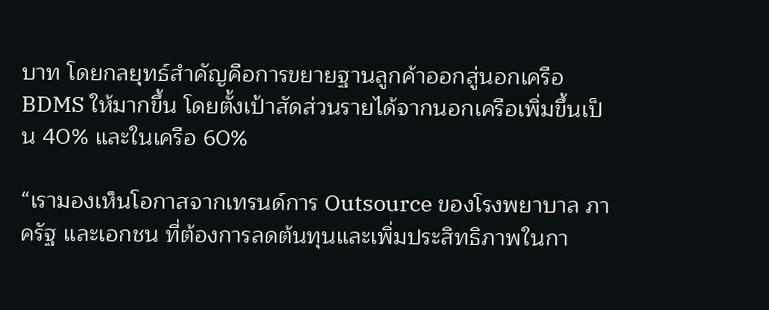บาท โดยกลยุทธ์สำคัญคือการขยายฐานลูกค้าออกสู่นอกเครือ BDMS ให้มากขึ้น โดยตั้งเป้าสัดส่วนรายได้จากนอกเครือเพิ่มขึ้นเป็น 40% และในเครือ 60%

“เรามองเห็นโอกาสจากเทรนด์การ Outsource ของโรงพยาบาล ภาครัฐ และเอกชน ที่ต้องการลดต้นทุนและเพิ่มประสิทธิภาพในกา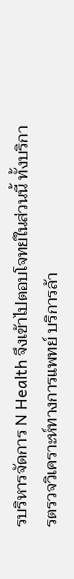รบริหารจัดการ N Health จึงเข้าไปตอบโจทย์ในส่วนนี้ ทั้งบริการตรวจวิเคราะห์ทางการแพทย์ บริการล้า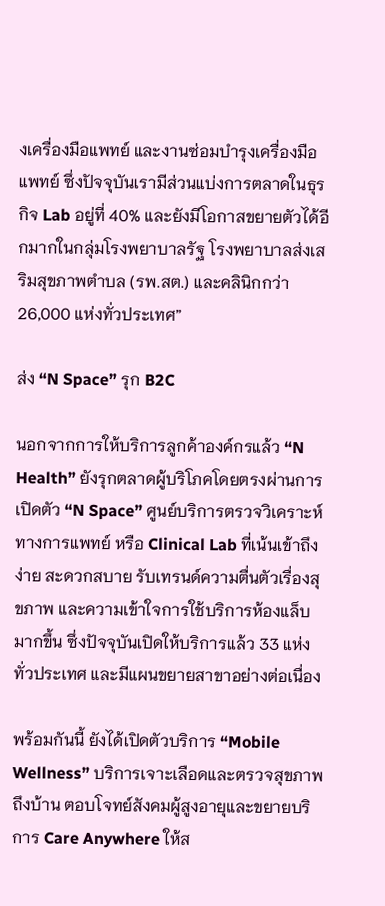งเครื่องมือแพทย์ และงานซ่อมบำรุงเครื่องมือแพทย์ ซึ่งปัจจุบันเรามีส่วนแบ่งการตลาดในธุรกิจ Lab อยู่ที่ 40% และยังมีโอกาสขยายตัวได้อีกมากในกลุ่มโรงพยาบาลรัฐ โรงพยาบาลส่งเสริมสุขภาพตำบล (รพ.สต.) และคลินิกกว่า 26,000 แห่งทั่วประเทศ”

ส่ง “N Space” รุก B2C

นอกจากการให้บริการลูกค้าองค์กรแล้ว “N Health” ยังรุกตลาดผู้บริโภคโดยตรงผ่านการเปิดตัว “N Space” ศูนย์บริการตรวจวิเคราะห์ทางการแพทย์ หรือ Clinical Lab ที่เน้นเข้าถึงง่าย สะดวกสบาย รับเทรนด์ความตื่นตัวเรื่องสุขภาพ และความเข้าใจการใช้บริการห้องแล็บมากขึ้น ซึ่งปัจจุบันเปิดให้บริการแล้ว 33 แห่งทั่วประเทศ และมีแผนขยายสาขาอย่างต่อเนื่อง

พร้อมกันนี้ ยังได้เปิดตัวบริการ “Mobile Wellness” บริการเจาะเลือดและตรวจสุขภาพถึงบ้าน ตอบโจทย์สังคมผู้สูงอายุและขยายบริการ Care Anywhere ให้ส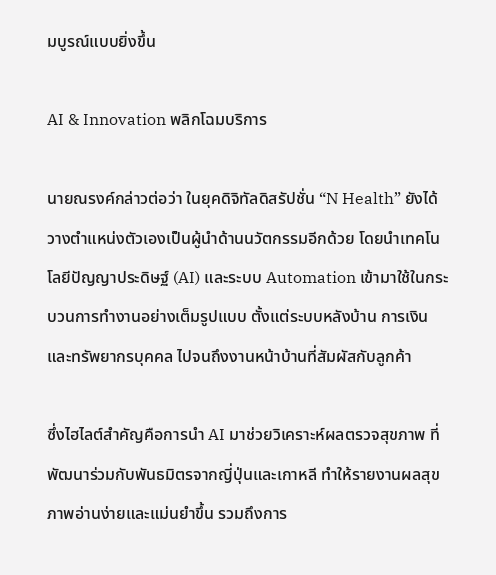มบูรณ์แบบยิ่งขึ้น

AI & Innovation พลิกโฉมบริการ

นายณรงค์กล่าวต่อว่า ในยุคดิจิทัลดิสรัปชั่น “N Health” ยังได้วางตำแหน่งตัวเองเป็นผู้นำด้านนวัตกรรมอีกด้วย โดยนำเทคโนโลยีปัญญาประดิษฐ์ (AI) และระบบ Automation เข้ามาใช้ในกระบวนการทำงานอย่างเต็มรูปแบบ ตั้งแต่ระบบหลังบ้าน การเงิน และทรัพยากรบุคคล ไปจนถึงงานหน้าบ้านที่สัมผัสกับลูกค้า

ซึ่งไฮไลต์สำคัญคือการนำ AI มาช่วยวิเคราะห์ผลตรวจสุขภาพ ที่พัฒนาร่วมกับพันธมิตรจากญี่ปุ่นและเกาหลี ทำให้รายงานผลสุขภาพอ่านง่ายและแม่นยำขึ้น รวมถึงการ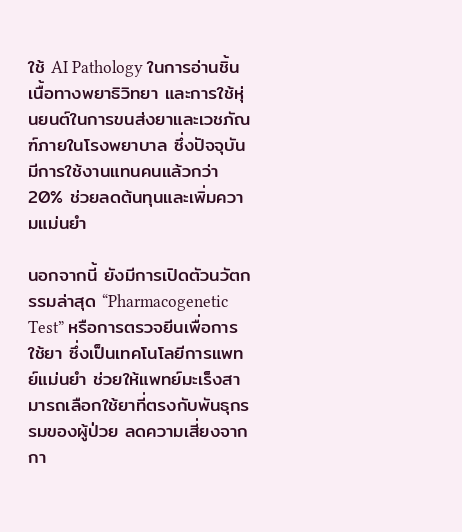ใช้ AI Pathology ในการอ่านชิ้นเนื้อทางพยาธิวิทยา และการใช้หุ่นยนต์ในการขนส่งยาและเวชภัณฑ์ภายในโรงพยาบาล ซึ่งปัจจุบันมีการใช้งานแทนคนแล้วกว่า 20% ช่วยลดต้นทุนและเพิ่มความแม่นยำ

นอกจากนี้ ยังมีการเปิดตัวนวัตกรรมล่าสุด “Pharmacogenetic Test” หรือการตรวจยีนเพื่อการใช้ยา ซึ่งเป็นเทคโนโลยีการแพทย์แม่นยำ ช่วยให้แพทย์มะเร็งสามารถเลือกใช้ยาที่ตรงกับพันธุกรรมของผู้ป่วย ลดความเสี่ยงจากกา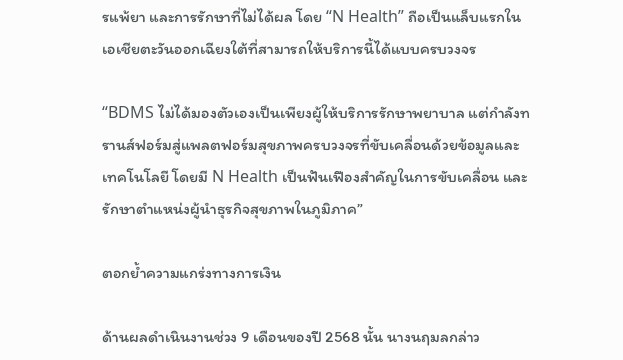รแพ้ยา และการรักษาที่ไม่ได้ผล โดย “N Health” ถือเป็นแล็บแรกในเอเชียตะวันออกเฉียงใต้ที่สามารถให้บริการนี้ได้แบบครบวงจร

“BDMS ไม่ได้มองตัวเองเป็นเพียงผู้ให้บริการรักษาพยาบาล แต่กำลังทรานส์ฟอร์มสู่แพลตฟอร์มสุขภาพครบวงจรที่ขับเคลื่อนด้วยข้อมูลและเทคโนโลยี โดยมี N Health เป็นฟันเฟืองสำคัญในการขับเคลื่อน และรักษาตำแหน่งผู้นำธุรกิจสุขภาพในภูมิภาค”

ตอกย้ำความแกร่งทางการเงิน

ด้านผลดำเนินงานช่วง 9 เดือนของปี 2568 นั้น นางนฤมลกล่าว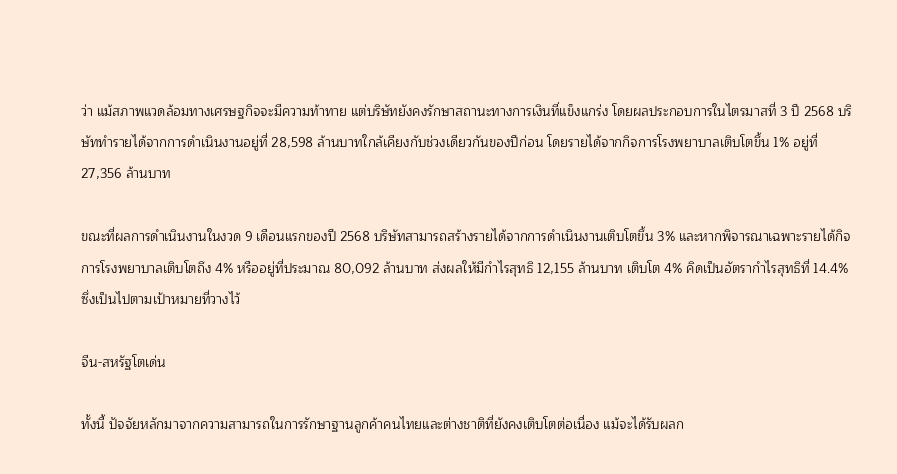ว่า แม้สภาพแวดล้อมทางเศรษฐกิจจะมีความท้าทาย แต่บริษัทยังคงรักษาสถานะทางการเงินที่แข็งแกร่ง โดยผลประกอบการในไตรมาสที่ 3 ปี 2568 บริษัททำรายได้จากการดำเนินงานอยู่ที่ 28,598 ล้านบาทใกล้เคียงกับช่วงเดียวกันของปีก่อน โดยรายได้จากกิจการโรงพยาบาลเติบโตขึ้น 1% อยู่ที่ 27,356 ล้านบาท

ขณะที่ผลการดำเนินงานในงวด 9 เดือนแรกของปี 2568 บริษัทสามารถสร้างรายได้จากการดำเนินงานเติบโตขึ้น 3% และหากพิจารณาเฉพาะรายได้กิจการโรงพยาบาลเติบโตถึง 4% หรืออยู่ที่ประมาณ 80,092 ล้านบาท ส่งผลให้มีกำไรสุทธิ 12,155 ล้านบาท เติบโต 4% คิดเป็นอัตรากำไรสุทธิที่ 14.4% ซึ่งเป็นไปตามเป้าหมายที่วางไว้

จีน-สหรัฐโตเด่น

ทั้งนี้ ปัจจัยหลักมาจากความสามารถในการรักษาฐานลูกค้าคนไทยและต่างชาติที่ยังคงเติบโตต่อเนื่อง แม้จะได้รับผลก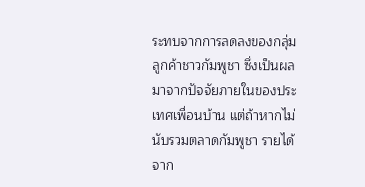ระทบจากการลดลงของกลุ่มลูกค้าชาวกัมพูชา ซึ่งเป็นผลมาจากปัจจัยภายในของประเทศเพื่อนบ้าน แต่ถ้าหากไม่นับรวมตลาดกัมพูชา รายได้จาก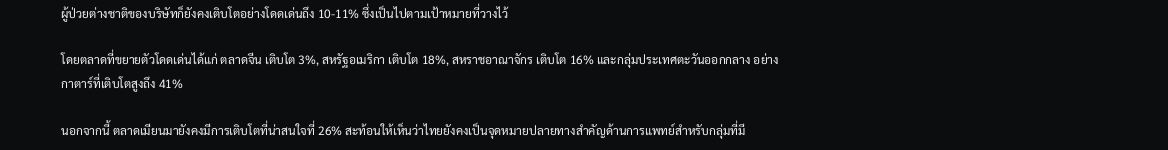ผู้ป่วยต่างชาติของบริษัทก็ยังคงเติบโตอย่างโดดเด่นถึง 10-11% ซึ่งเป็นไปตามเป้าหมายที่วางไว้

โดยตลาดที่ขยายตัวโดดเด่นได้แก่ ตลาดจีน เติบโต 3%, สหรัฐอเมริกา เติบโต 18%, สหราชอาณาจักร เติบโต 16% และกลุ่มประเทศตะวันออกกลาง อย่างกาตาร์ที่เติบโตสูงถึง 41%

นอกจากนี้ ตลาดเมียนมายังคงมีการเติบโตที่น่าสนใจที่ 26% สะท้อนให้เห็นว่าไทยยังคงเป็นจุดหมายปลายทางสำคัญด้านการแพทย์สำหรับกลุ่มที่มี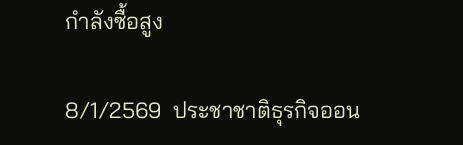กำลังซื้อสูง

8/1/2569  ประชาชาติธุรกิจออน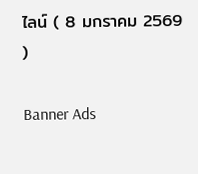ไลน์ ( 8 มกราคม 2569 )

Banner Ads